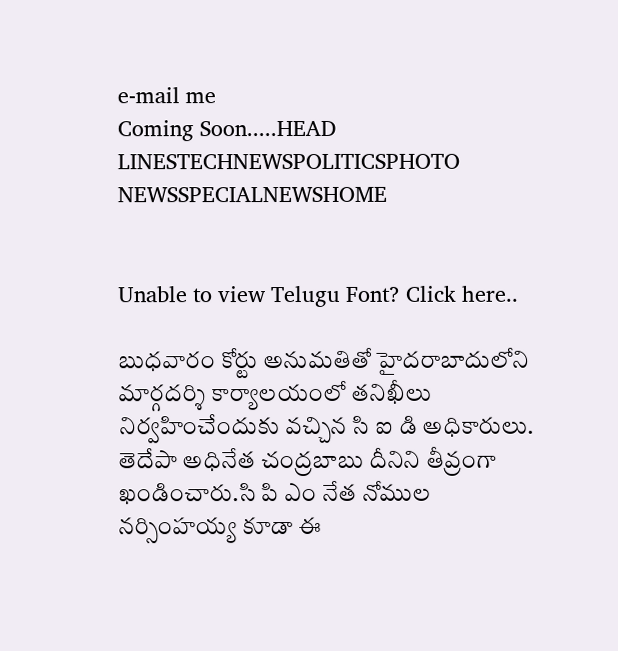e-mail me
Coming Soon.....HEAD LINESTECHNEWSPOLITICSPHOTO NEWSSPECIALNEWSHOME


Unable to view Telugu Font? Click here..

బుధవారం కోర్టు అనుమతితో హైదరాబాదులోని మార్గదర్శి కార్యాలయంలో తనిఖీలు నిర్వహించేందుకు వచ్చిన సి ఐ డి అధికారులు. తెదేపా అధినేత చంద్రబాబు దీనిని తీవ్రంగా ఖండించారు.సి పి ఎం నేత నోముల నర్సింహయ్య కూడా ఈ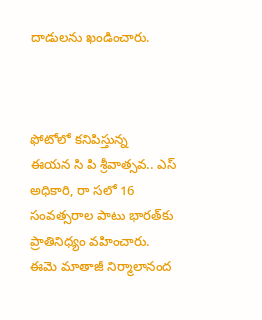దాడులను ఖండించారు.



ఫోటోలో కనిపిస్తున్న
ఈయన సి పి శ్రీవాత్సవ.. ఎస్ అధికారి, రా సలో 16 సంవత్సరాల పాటు భారత్‌కు ప్రాతినిధ్యం వహించారు.
ఈమె మాతాజీ నిర్మాలానంద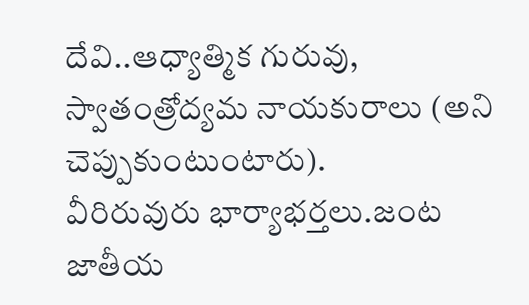దేవి..ఆధ్యాత్మిక గురువు, స్వాతంత్రోద్యమ నాయకురాలు (అని చెప్పుకుంటుంటారు).
వీరిరువురు భార్యాభర్తలు.జంట జాతీయ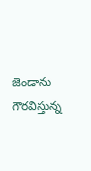జెండాను గౌరవిస్తున్న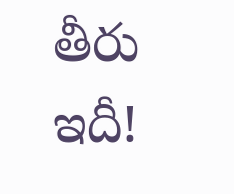తీరు ఇదీ!